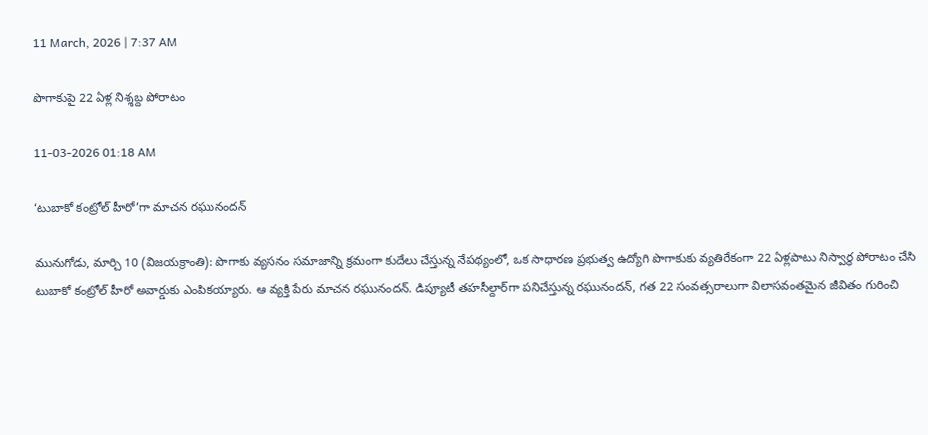11 March, 2026 | 7:37 AM

పొగాకుపై 22 ఏళ్ల నిశ్శబ్ద పోరాటం

11-03-2026 01:18 AM

‘టుబాకో కంట్రోల్ హీరో’గా మాచన రఘునందన్

మునుగోడు, మార్చి 10 (విజయక్రాంతి): పొగాకు వ్యసనం సమాజాన్ని క్రమంగా కుదేలు చేస్తున్న నేపథ్యంలో, ఒక సాధారణ ప్రభుత్వ ఉద్యోగి పొగాకుకు వ్యతిరేకంగా 22 ఏళ్లపాటు నిస్వార్థ పోరాటం చేసి టుబాకో కంట్రోల్ హీరో అవార్డుకు ఎంపికయ్యారు. ఆ వ్యక్తి పేరు మాచన రఘునందన్. డిప్యూటీ తహసీల్దార్‌గా పనిచేస్తున్న రఘునందన్, గత 22 సంవత్సరాలుగా విలాసవంతమైన జీవితం గురించి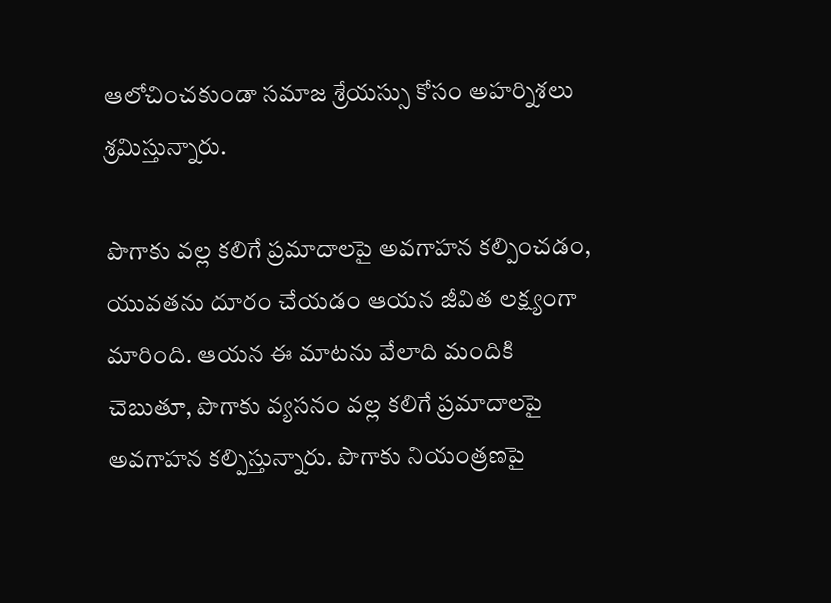ఆలోచించకుండా సమాజ శ్రేయస్సు కోసం అహర్నిశలు శ్రమిస్తున్నారు.

పొగాకు వల్ల కలిగే ప్రమాదాలపై అవగాహన కల్పించడం, యువతను దూరం చేయడం ఆయన జీవిత లక్ష్యంగా మారింది. ఆయన ఈ మాటను వేలాది మందికి చెబుతూ, పొగాకు వ్యసనం వల్ల కలిగే ప్రమాదాలపై అవగాహన కల్పిస్తున్నారు. పొగాకు నియంత్రణపై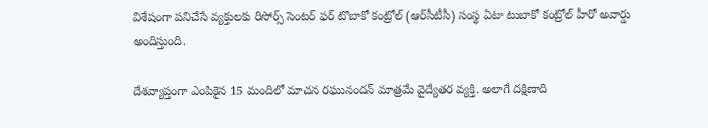విశేషంగా పనిచేసే వ్యక్తులకు రిసోర్స్ సెంటర్ ఫర్ టొబాకో కంట్రోల్ (ఆర్‌సీటీసీ) సంస్థ ఏటా టుబాకో కంట్రోల్ హీరో అవార్డు అందిస్తుంది.

దేశవ్యాప్తంగా ఎంపికైన 15 మందిలో మాచన రఘునందన్ మాత్రమే వైద్యేతర వ్యక్తి. అలాగే దక్షిణాది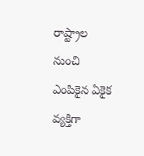రాష్ట్రాల నుంచి ఎంపికైన ఏకైక వ్యక్తిగా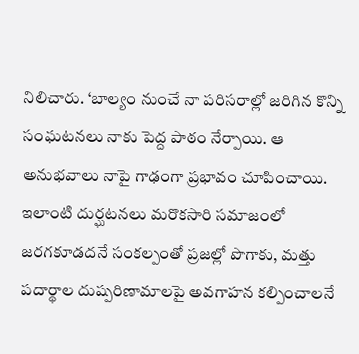నిలిచారు. ‘బాల్యం నుంచే నా పరిసరాల్లో జరిగిన కొన్ని సంఘటనలు నాకు పెద్ద పాఠం నేర్పాయి. ఆ అనుభవాలు నాపై గాఢంగా ప్రభావం చూపించాయి. ఇలాంటి దుర్ఘటనలు మరొకసారి సమాజంలో జరగకూడదనే సంకల్పంతో ప్రజల్లో పొగాకు, మత్తు పదార్థాల దుష్పరిణామాలపై అవగాహన కల్పించాలనే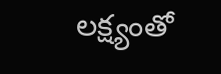లక్ష్యంతో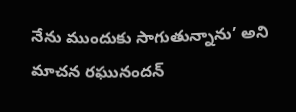నేను ముందుకు సాగుతున్నాను’ అని మాచన రఘునందన్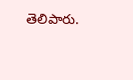తెలిపారు.